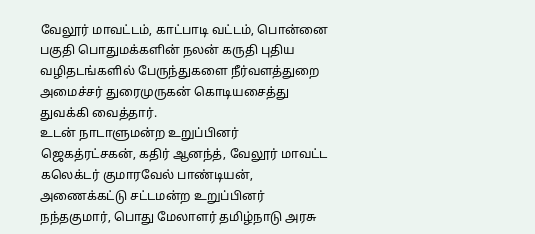வேலூர் மாவட்டம், காட்பாடி வட்டம், பொன்னை பகுதி பொதுமக்களின் நலன் கருதி புதிய வழிதடங்களில் பேருந்துகளை நீர்வளத்துறை அமைச்சர் துரைமுருகன் கொடியசைத்து துவக்கி வைத்தார்.
உடன் நாடாளுமன்ற உறுப்பினர் ஜெகத்ரட்சகன், கதிர் ஆனந்த், வேலூர் மாவட்ட கலெக்டர் குமாரவேல் பாண்டியன், அணைக்கட்டு சட்டமன்ற உறுப்பினர் நந்தகுமார், பொது மேலாளர் தமிழ்நாடு அரசு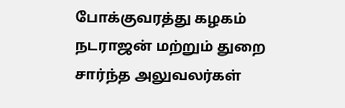போக்குவரத்து கழகம் நடராஜன் மற்றும் துறை சார்ந்த அலுவலர்கள்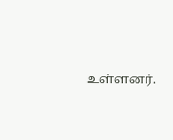உள்ளனர்.